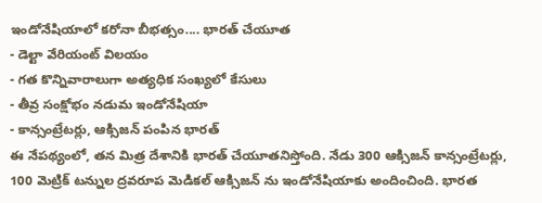ఇండోనేషియాలో కరోనా బీభత్సం.... భారత్ చేయూత
- డెల్టా వేరియంట్ విలయం
- గత కొన్నివారాలుగా అత్యధిక సంఖ్యలో కేసులు
- తీవ్ర సంక్షోభం నడుమ ఇండోనేషియా
- కాన్సంట్రేటర్లు, ఆక్సిజన్ పంపిన భారత్
ఈ నేపథ్యంలో, తన మిత్ర దేశానికి భారత్ చేయూతనిస్తోంది. నేడు 300 ఆక్సిజన్ కాన్సంట్రేటర్లు, 100 మెట్రిక్ టన్నుల ద్రవరూప మెడికల్ ఆక్సిజన్ ను ఇండోనేషియాకు అందించింది. భారత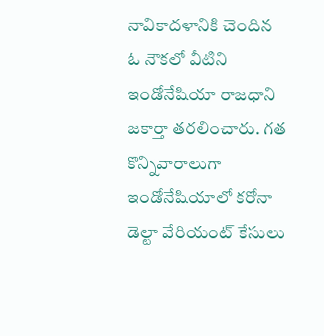నావికాదళానికి చెందిన ఓ నౌకలో వీటిని ఇండోనేషియా రాజధాని జకార్తా తరలించారు. గత కొన్నివారాలుగా ఇండోనేషియాలో కరోనా డెల్టా వేరియంట్ కేసులు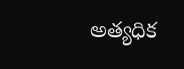అత్యధిక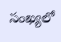సంఖ్యలో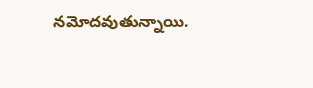నమోదవుతున్నాయి.